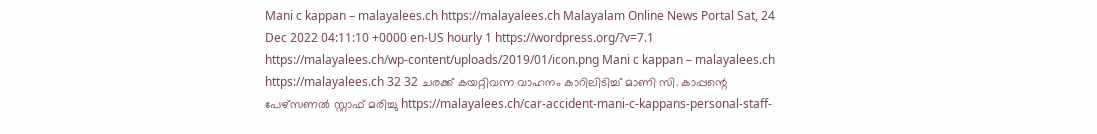Mani c kappan – malayalees.ch https://malayalees.ch Malayalam Online News Portal Sat, 24 Dec 2022 04:11:10 +0000 en-US hourly 1 https://wordpress.org/?v=7.1 https://malayalees.ch/wp-content/uploads/2019/01/icon.png Mani c kappan – malayalees.ch https://malayalees.ch 32 32 ചരക്ക് കയറ്റിവന്ന വാഹനം കാറിലിടിച്ച് മാണി സി. കാപ്പന്റെ പേഴ്സണൽ സ്റ്റാഫ് മരിച്ചു https://malayalees.ch/car-accident-mani-c-kappans-personal-staff-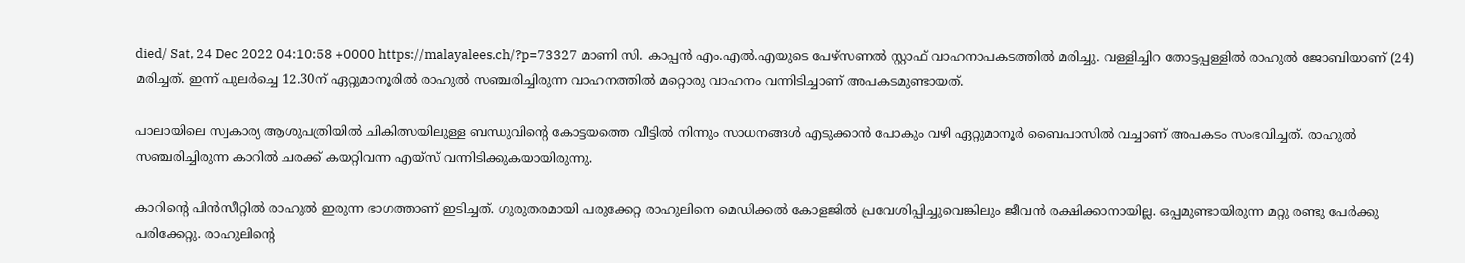died/ Sat, 24 Dec 2022 04:10:58 +0000 https://malayalees.ch/?p=73327 മാണി സി. കാപ്പൻ എം.എൽ.എയുടെ പേഴ്സണൽ സ്റ്റാഫ് വാഹനാപകടത്തിൽ മരിച്ചു. വള്ളിച്ചിറ തോട്ടപ്പള്ളിൽ രാഹുൽ ജോബിയാണ് (24) മരിച്ചത്. ഇന്ന് പുലർച്ചെ 12.30ന് ഏറ്റുമാനൂരിൽ രാഹുൽ സഞ്ചരിച്ചിരുന്ന വാഹനത്തിൽ മറ്റൊരു വാഹനം വന്നിടിച്ചാണ് അപകടമുണ്ടായത്.

പാലായിലെ സ്വകാര്യ ആശുപത്രിയിൽ ചികിത്സയിലുള്ള ബന്ധുവിൻ്റെ കോട്ടയത്തെ വീട്ടിൽ നിന്നും സാധനങ്ങൾ എടുക്കാൻ പോകും വഴി ഏറ്റുമാനൂർ ബൈപാസിൽ വച്ചാണ് അപകടം സംഭവിച്ചത്. രാഹുൽ സഞ്ചരിച്ചിരുന്ന കാറിൽ ചരക്ക് കയറ്റിവന്ന എയ്സ് വന്നിടിക്കുകയായിരുന്നു.

കാറിൻ്റെ പിൻസീറ്റിൽ രാഹുൽ ഇരുന്ന ഭാഗത്താണ് ഇടിച്ചത്. ഗുരുതരമായി പരുക്കേറ്റ രാഹുലിനെ മെഡിക്കൽ കോളജിൽ പ്രവേശിപ്പിച്ചുവെങ്കിലും ജീവൻ രക്ഷിക്കാനായില്ല. ഒപ്പമുണ്ടായിരുന്ന മറ്റു രണ്ടു പേർക്കു പരിക്കേറ്റു. രാഹുലിൻ്റെ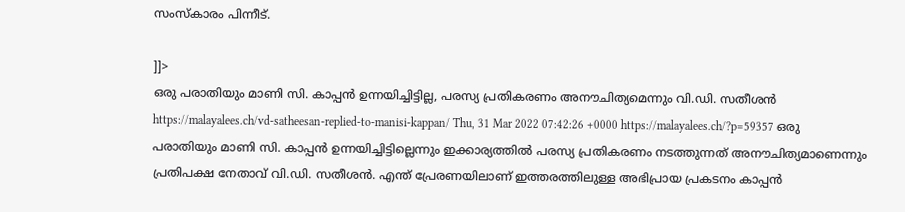സംസ്കാരം പിന്നീട്.

]]>
ഒരു പരാതിയും മാണി സി. കാപ്പൻ ഉന്നയിച്ചിട്ടില്ല, പരസ്യ പ്രതികരണം അനൗചിത്യമെന്നും വി.ഡി. സതീശൻ https://malayalees.ch/vd-satheesan-replied-to-manisi-kappan/ Thu, 31 Mar 2022 07:42:26 +0000 https://malayalees.ch/?p=59357 ഒരു പരാതിയും മാണി സി. കാപ്പൻ ഉന്നയിച്ചിട്ടില്ലെന്നും ഇക്കാര്യത്തിൽ പരസ്യ പ്രതികരണം നടത്തുന്നത് അനൗചിത്യമാണെന്നും പ്രതിപക്ഷ നേതാവ് വി.ഡി. സതീശൻ. എന്ത് പ്രേരണയിലാണ് ഇത്തരത്തിലുള്ള അഭിപ്രായ പ്രകടനം കാപ്പൻ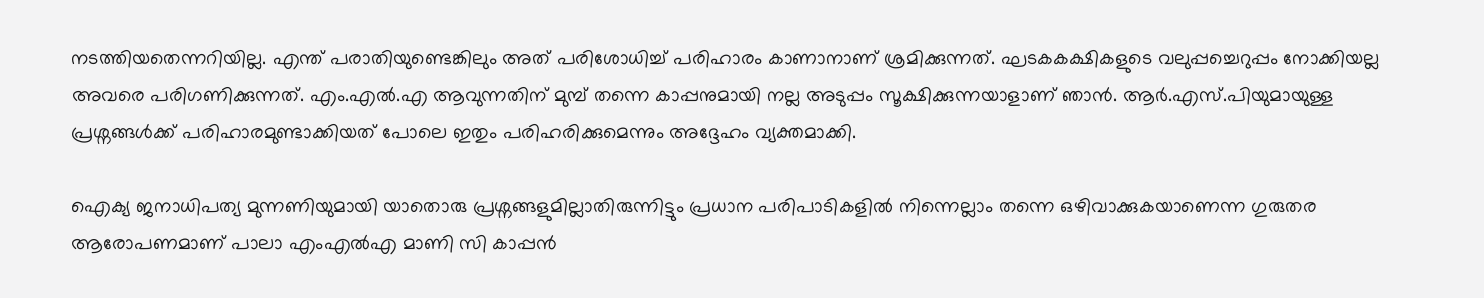നടത്തിയതെന്നറിയില്ല. എന്ത് പരാതിയുണ്ടെങ്കിലും അത് പരിശോധിച്ച് പരിഹാരം കാണാനാണ് ശ്രമിക്കുന്നത്. ഘടകകക്ഷികളുടെ വലുപ്പച്ചെറുപ്പം നോക്കിയല്ല അവരെ പരിഗണിക്കുന്നത്. എം.എൽ.എ ആവുന്നതിന് മുമ്പ് തന്നെ കാപ്പനുമായി നല്ല അടുപ്പം സൂക്ഷിക്കുന്നയാളാണ് ഞാൻ. ആർ.എസ്.പിയുമായുള്ള പ്രശ്നങ്ങൾക്ക് പരിഹാരമുണ്ടാക്കിയത് പോലെ ഇതും പരിഹരിക്കുമെന്നും അദ്ദേഹം വ്യക്തമാക്കി.

ഐക്യ ജനാധിപത്യ മുന്നണിയുമായി യാതൊരു പ്രശ്നങ്ങളുമില്ലാതിരുന്നിട്ടും പ്രധാന പരിപാടികളിൽ നിന്നെല്ലാം തന്നെ ഒഴിവാക്കുകയാണെന്ന ഗുരുതര ആരോപണമാണ് പാലാ എംഎൽഎ മാണി സി കാപ്പൻ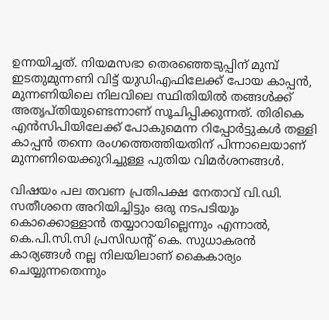ഉന്നയിച്ചത്. നിയമസഭാ തെരഞ്ഞെടുപ്പിന് മുമ്പ് ഇടതുമുന്നണി വിട്ട് യുഡിഎഫിലേക്ക് പോയ കാപ്പൻ, മുന്നണിയിലെ നിലവിലെ സ്ഥിതിയിൽ തങ്ങൾക്ക് അതൃപ്തിയുണ്ടെന്നാണ് സൂചിപ്പിക്കുന്നത്. തിരികെ എൻസിപിയിലേക്ക് പോകുമെന്ന റിപ്പോർട്ടുകൾ തള്ളി കാപ്പൻ തന്നെ രംഗത്തെത്തിയതിന് പിന്നാലെയാണ് മുന്നണിയെക്കുറിച്ചുള്ള പുതിയ വിമർശനങ്ങൾ.

വിഷയം പല തവണ പ്രതിപക്ഷ നേതാവ് വി.ഡി. സതീശനെ അറിയിച്ചിട്ടും ഒരു നടപടിയും കൊക്കൊള്ളാൻ തയ്യാറായില്ലെന്നും എന്നാൽ, കെ.പി.സി.സി പ്രസിഡന്റ് കെ. സുധാകരൻ കാര്യങ്ങൾ നല്ല നിലയിലാണ് കൈകാര്യം ചെയ്യുന്നതെന്നും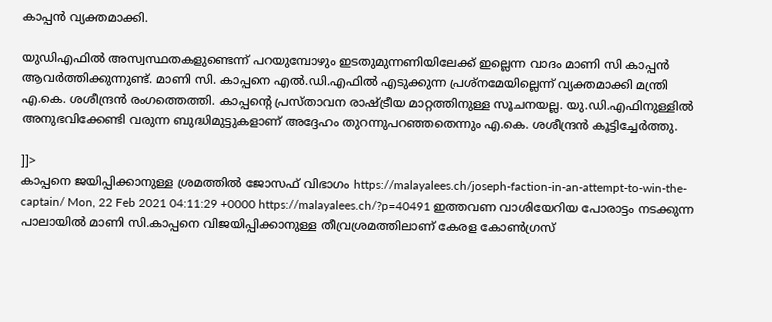കാപ്പൻ വ്യക്തമാക്കി.

യുഡിഎഫിൽ അസ്വസ്ഥതകളുണ്ടെന്ന് പറയുമ്പോഴും ഇടതുമുന്നണിയിലേക്ക് ഇല്ലെന്ന വാദം മാണി സി കാപ്പൻ ആവർത്തിക്കുന്നുണ്ട്. മാണി സി. കാപ്പനെ എൽ.ഡി.എഫിൽ എടുക്കുന്ന പ്രശ്നമേയില്ലെന്ന് വ്യക്തമാക്കി മന്ത്രി എ.കെ. ശശീന്ദ്രൻ രംഗത്തെത്തി. കാപ്പന്റെ പ്രസ്താവന രാഷ്ട്രീയ മാറ്റത്തിനുള്ള സൂചനയല്ല. യു.ഡി.എഫിനുള്ളിൽ അനുഭവിക്കേണ്ടി വരുന്ന ബുദ്ധിമുട്ടുകളാണ് അദ്ദേഹം തുറന്നുപറഞ്ഞതെന്നും എ.കെ. ശശീന്ദ്രൻ കൂട്ടിച്ചേർത്തു.

]]>
കാപ്പനെ ജയിപ്പിക്കാനുള്ള ശ്രമത്തില്‍ ജോസഫ് വിഭാഗം https://malayalees.ch/joseph-faction-in-an-attempt-to-win-the-captain/ Mon, 22 Feb 2021 04:11:29 +0000 https://malayalees.ch/?p=40491 ഇത്തവണ വാശിയേറിയ പോരാട്ടം നടക്കുന്ന പാലായിൽ മാണി സി.കാപ്പനെ വിജയിപ്പിക്കാനുള്ള തീവ്രശ്രമത്തിലാണ് കേരള കോൺഗ്രസ്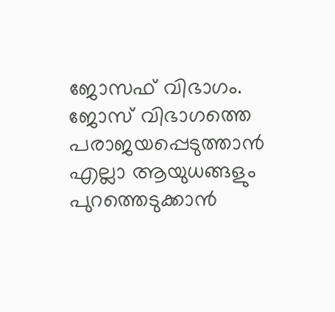ജോസഫ് വിഭാഗം. ജോസ് വിഭാഗത്തെ പരാജയപ്പെടുത്താൻ എല്ലാ ആയുധങ്ങളും പുറത്തെടുക്കാൻ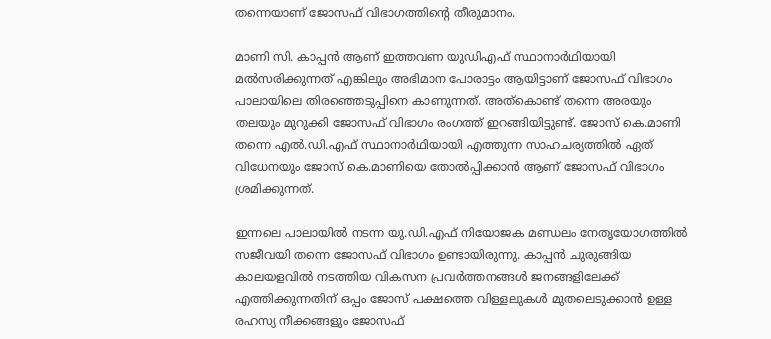തന്നെയാണ് ജോസഫ് വിഭാഗത്തിന്‍റെ തീരുമാനം.

മാണി സി. കാപ്പൻ ആണ് ഇത്തവണ യുഡിഎഫ് സ്ഥാനാർഥിയായി മൽസരിക്കുന്നത് എങ്കിലും അഭിമാന പോരാട്ടം ആയിട്ടാണ് ജോസഫ് വിഭാഗം പാലായിലെ തിരഞ്ഞെടുപ്പിനെ കാണുന്നത്. അത്കൊണ്ട് തന്നെ അരയും തലയും മുറുക്കി ജോസഫ് വിഭാഗം രംഗത്ത് ഇറങ്ങിയിട്ടുണ്ട്. ജോസ് കെ.മാണി തന്നെ എൽ.ഡി.എഫ് സ്ഥാനാർഥിയായി എത്തുന്ന സാഹചര്യത്തിൽ ഏത് വിധേനയും ജോസ് കെ.മാണിയെ തോൽപ്പിക്കാൻ ആണ് ജോസഫ് വിഭാഗം ശ്രമിക്കുന്നത്.

ഇന്നലെ പാലായിൽ നടന്ന യു.ഡി.എഫ് നിയോജക മണ്ഡലം നേതൃയോഗത്തിൽ സജീവയി തന്നെ ജോസഫ് വിഭാഗം ഉണ്ടായിരുന്നു. കാപ്പൻ ചുരുങ്ങിയ കാലയളവിൽ നടത്തിയ വികസന പ്രവർത്തനങ്ങൾ ജനങ്ങളിലേക്ക് എത്തിക്കുന്നതിന് ഒപ്പം ജോസ് പക്ഷത്തെ വിള്ളലുകൾ മുതലെടുക്കാൻ ഉള്ള രഹസ്യ നീക്കങ്ങളും ജോസഫ്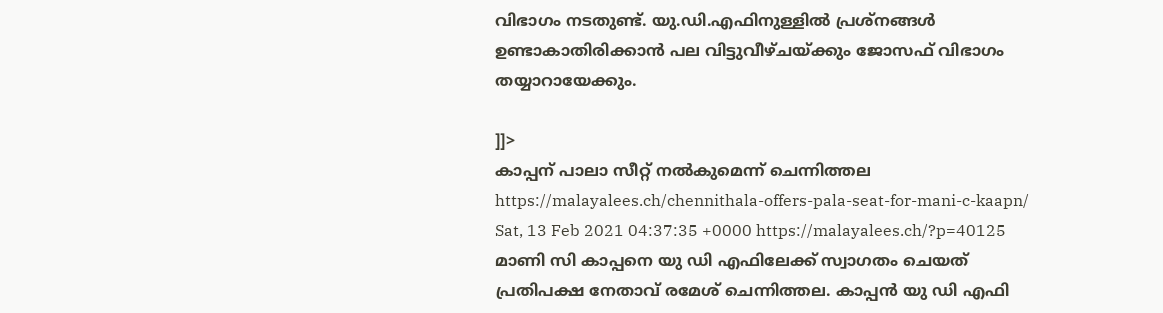വിഭാഗം നടതുണ്ട്. യു.ഡി.എഫിനുള്ളിൽ പ്രശ്നങ്ങൾ ഉണ്ടാകാതിരിക്കാൻ പല വിട്ടുവീഴ്ചയ്ക്കും ജോസഫ് വിഭാഗം തയ്യാറായേക്കും.

]]>
കാപ്പന് പാലാ സീറ്റ് നൽകുമെന്ന് ചെന്നിത്തല https://malayalees.ch/chennithala-offers-pala-seat-for-mani-c-kaapn/ Sat, 13 Feb 2021 04:37:35 +0000 https://malayalees.ch/?p=40125 മാണി സി കാപ്പനെ യു ഡി എഫിലേക്ക് സ്വാഗതം ചെയത് പ്രതിപക്ഷ നേതാവ് രമേശ് ചെന്നിത്തല. കാപ്പൻ യു ഡി എഫി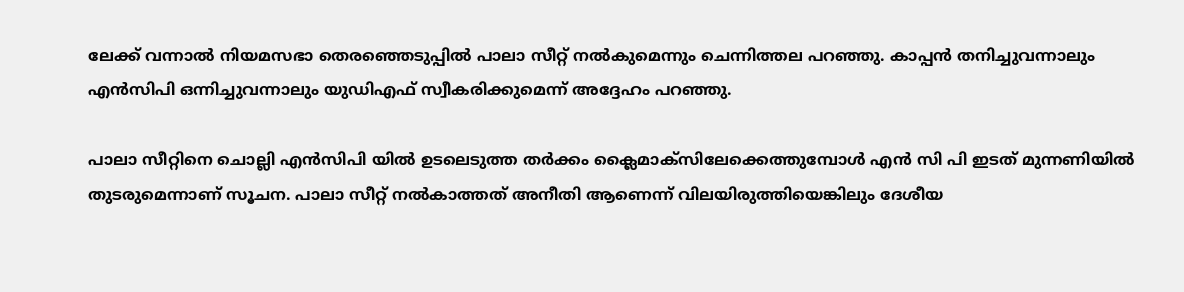ലേക്ക് വന്നാൽ നിയമസഭാ തെരഞ്ഞെടുപ്പിൽ പാലാ സീറ്റ് നൽകുമെന്നും ചെന്നിത്തല പറഞ്ഞു. കാപ്പൻ തനിച്ചുവന്നാലും എൻസിപി ഒന്നിച്ചുവന്നാലും യുഡിഎഫ് സ്വീകരിക്കുമെന്ന് അദ്ദേഹം പറഞ്ഞു.

പാലാ സീറ്റിനെ ചൊല്ലി എൻസിപി യിൽ ഉടലെടുത്ത തർക്കം ക്ലൈമാക്സിലേക്കെത്തുമ്പോൾ എൻ സി പി ഇടത് മുന്നണിയിൽ തുടരുമെന്നാണ് സൂചന. പാലാ സീറ്റ്‌ നൽകാത്തത് അനീതി ആണെന്ന് വിലയിരുത്തിയെങ്കിലും ദേശീയ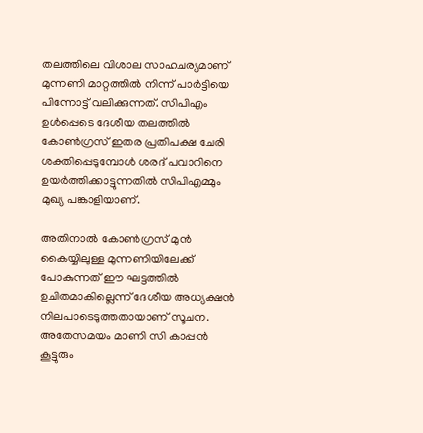തലത്തിലെ വിശാല സാഹചര്യമാണ് മുന്നണി മാറ്റത്തിൽ നിന്ന് പാർട്ടിയെ പിന്നോട്ട് വലിക്കുന്നത്. സിപിഎം ഉൾപ്പെടെ ദേശീയ തലത്തിൽ കോൺഗ്രസ്‌ ഇതര പ്രതിപക്ഷ ചേരി ശക്തിപ്പെടുമ്പോൾ ശരദ് പവാറിനെ ഉയർത്തിക്കാട്ടുന്നതിൽ സിപിഎമ്മും മുഖ്യ പങ്കാളിയാണ്.

അതിനാൽ കോൺഗ്രസ് മുൻ കൈയ്യിലുള്ള മുന്നണിയിലേക്ക് പോകുന്നത് ഈ ഘട്ടത്തിൽ ഉചിതമാകില്ലെന്ന് ദേശീയ അധ്യക്ഷൻ നിലപാടെടുത്തതായാണ് സൂചന. അതേസമയം മാണി സി കാപ്പൻ കൂട്ടുരും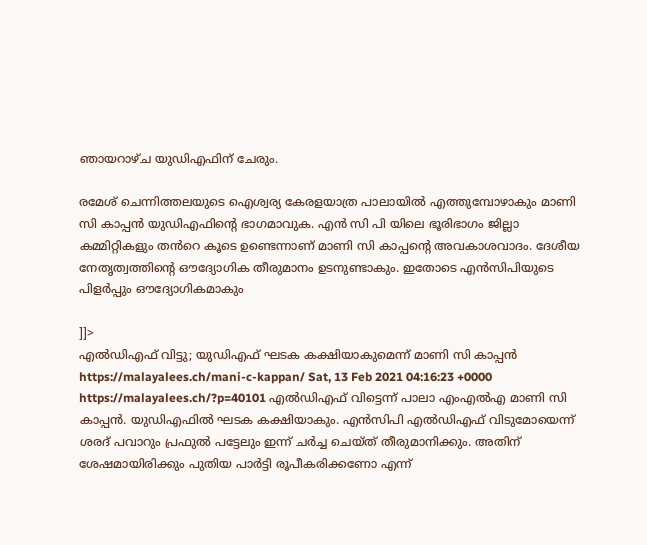ഞായറാഴ്ച യുഡിഎഫിന് ചേരും.

രമേശ് ചെന്നിത്തലയുടെ ഐശ്വര്യ കേരളയാത്ര പാലായിൽ എത്തുമ്പോഴാകും മാണി സി കാപ്പൻ യുഡിഎഫിന്റെ ഭാഗമാവുക. എൻ സി പി യിലെ ഭൂരിഭാഗം ജില്ലാ കമ്മിറ്റികളും തൻറെ കൂടെ ഉണ്ടെന്നാണ് മാണി സി കാപ്പന്റെ അവകാശവാദം. ദേശീയ നേതൃത്വത്തിന്റെ ഔദ്യോഗിക തീരുമാനം ഉടനുണ്ടാകും. ഇതോടെ എൻസിപിയുടെ പിളർപ്പും ഔദ്യോഗികമാകും

]]>
എല്‍ഡിഎഫ് വിട്ടു; യുഡിഎഫ് ഘടക കക്ഷിയാകുമെന്ന് മാണി സി കാപ്പന്‍ https://malayalees.ch/mani-c-kappan/ Sat, 13 Feb 2021 04:16:23 +0000 https://malayalees.ch/?p=40101 എല്‍ഡിഎഫ് വിട്ടെന്ന് പാലാ എംഎല്‍എ മാണി സി കാപ്പന്‍. യുഡിഎഫില്‍ ഘടക കക്ഷിയാകും. എന്‍സിപി എല്‍ഡിഎഫ് വിടുമോയെന്ന് ശരദ് പവാറും പ്രഫുല്‍ പട്ടേലും ഇന്ന് ചര്‍ച്ച ചെയ്ത് തീരുമാനിക്കും. അതിന് ശേഷമായിരിക്കും പുതിയ പാര്‍ട്ടി രൂപീകരിക്കണോ എന്ന്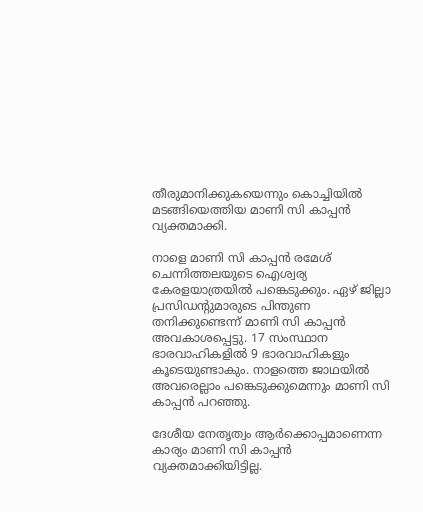തീരുമാനിക്കുകയെന്നും കൊച്ചിയില്‍ മടങ്ങിയെത്തിയ മാണി സി കാപ്പന്‍ വ്യക്തമാക്കി.

നാളെ മാണി സി കാപ്പന്‍ രമേശ് ചെന്നിത്തലയുടെ ഐശ്വര്യ കേരളയാത്രയിൽ പങ്കെടുക്കും. ഏഴ് ജില്ലാ പ്രസിഡന്‍റുമാരുടെ പിന്തുണ തനിക്കുണ്ടെന്ന് മാണി സി കാപ്പന്‍ അവകാശപ്പെട്ടു. 17 സംസ്ഥാന ഭാരവാഹികളില്‍ 9 ഭാരവാഹികളും കൂടെയുണ്ടാകും. നാളത്തെ ജാഥയിൽ അവരെല്ലാം പങ്കെടുക്കുമെന്നും മാണി സി കാപ്പന്‍ പറഞ്ഞു.

ദേശീയ നേതൃത്വം ആര്‍ക്കൊപ്പമാണെന്ന കാര്യം മാണി സി കാപ്പന്‍ വ്യക്തമാക്കിയിട്ടില്ല.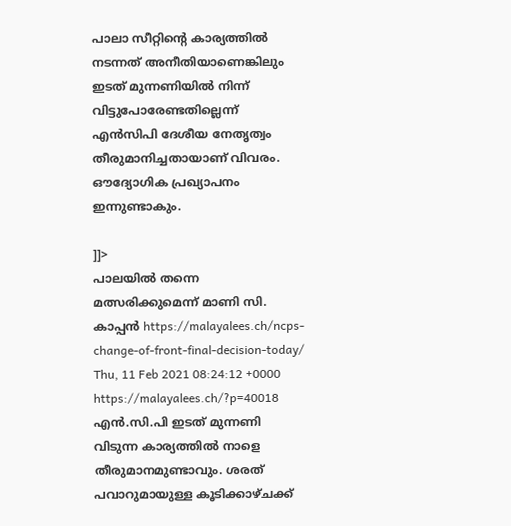പാലാ സീറ്റിന്‍റെ കാര്യത്തിൽ നടന്നത് അനീതിയാണെങ്കിലും ഇടത് മുന്നണിയിൽ നിന്ന് വിട്ടുപോരേണ്ടതില്ലെന്ന് എന്‍സിപി ദേശീയ നേതൃത്വം തീരുമാനിച്ചതായാണ് വിവരം. ഔദ്യോഗിക പ്രഖ്യാപനം ഇന്നുണ്ടാകും.

]]>
പാലയിൽ തന്നെ മത്സരിക്കുമെന്ന് മാണി സി. കാപ്പൻ https://malayalees.ch/ncps-change-of-front-final-decision-today/ Thu, 11 Feb 2021 08:24:12 +0000 https://malayalees.ch/?p=40018 എൻ.സി.പി ഇടത് മുന്നണി വിടുന്ന കാര്യത്തിൽ നാളെ തീരുമാനമുണ്ടാവും. ശരത് പവാറുമായുള്ള കൂടിക്കാഴ്ചക്ക്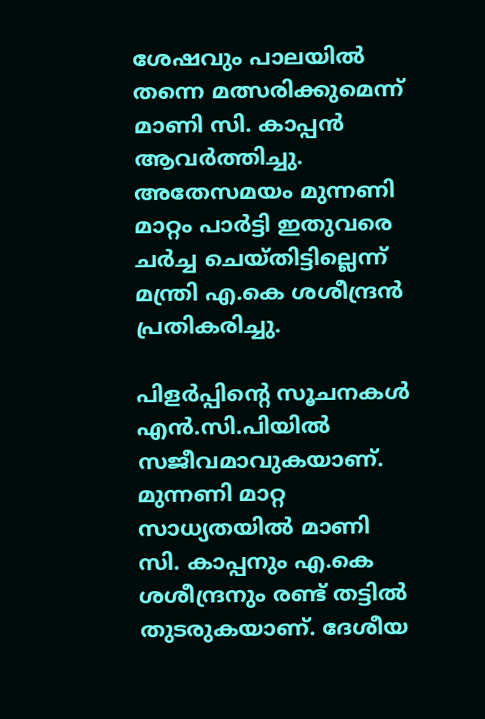ശേഷവും പാലയിൽ തന്നെ മത്സരിക്കുമെന്ന് മാണി സി. കാപ്പൻ ആവർത്തിച്ചു. അതേസമയം മുന്നണി മാറ്റം പാർട്ടി ഇതുവരെ ചർച്ച ചെയ്തിട്ടില്ലെന്ന് മന്ത്രി എ.കെ ശശീന്ദ്രൻ പ്രതികരിച്ചു.

പിളർപ്പിന്‍റെ സൂചനകൾ എൻ.സി.പിയിൽ സജീവമാവുകയാണ്. മുന്നണി മാറ്റ സാധ്യതയിൽ മാണി സി. കാപ്പനും എ.കെ ശശീന്ദ്രനും രണ്ട് തട്ടിൽ തുടരുകയാണ്. ദേശീയ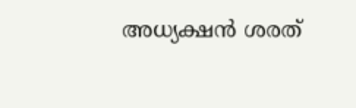അധ്യക്ഷൻ ശരത്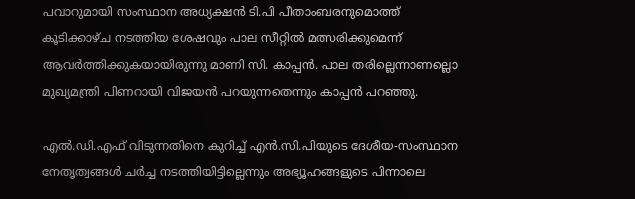പവാറുമായി സംസ്ഥാന അധ്യക്ഷൻ ടി.പി പീതാംബരനുമൊത്ത് കൂടിക്കാഴ്ച നടത്തിയ ശേഷവും പാല സീറ്റിൽ മത്സരിക്കുമെന്ന് ആവർത്തിക്കുകയായിരുന്നു മാണി സി. കാപ്പൻ. പാല തരില്ലെന്നാണല്ലൊ മുഖ്യമന്ത്രി പിണറായി വിജയൻ പറയുന്നതെന്നും കാപ്പൻ പറഞ്ഞു.

എൽ.ഡി.എഫ് വിടുന്നതിനെ കുറിച്ച് എൻ.സി.പിയുടെ ദേശീയ-സംസ്ഥാന നേതൃത്വങ്ങൾ ചർച്ച നടത്തിയിട്ടില്ലെന്നും അഭ്യൂഹങ്ങളുടെ പിന്നാലെ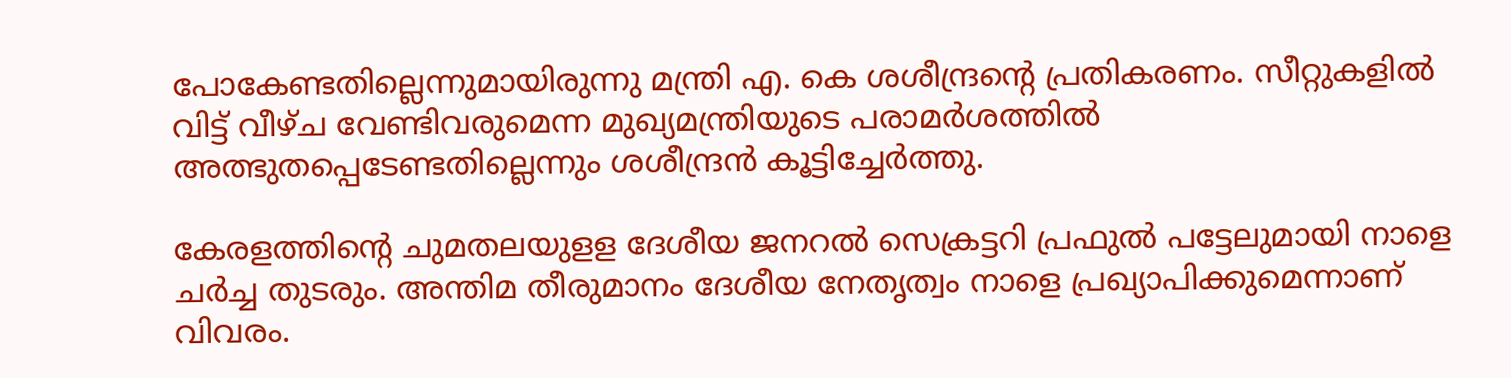പോകേണ്ടതില്ലെന്നുമായിരുന്നു മന്ത്രി എ. കെ ശശീന്ദ്രന്‍റെ പ്രതികരണം. സീറ്റുകളിൽ വിട്ട് വീഴ്ച വേണ്ടിവരുമെന്ന മുഖ്യമന്ത്രിയുടെ പരാമർശത്തിൽ അത്ഭുതപ്പെടേണ്ടതില്ലെന്നും ശശീന്ദ്രൻ കൂട്ടിച്ചേർത്തു.

കേരളത്തിന്‍റെ ചുമതലയുളള ദേശീയ ജനറൽ സെക്രട്ടറി പ്രഫുൽ പട്ടേലുമായി നാളെ ചർച്ച തുടരും. അന്തിമ തീരുമാനം ദേശീയ നേതൃത്വം നാളെ പ്രഖ്യാപിക്കുമെന്നാണ് വിവരം.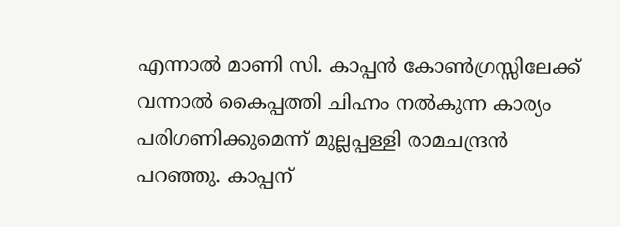എന്നാല്‍ മാണി സി. കാപ്പൻ കോണ്‍ഗ്രസ്സിലേക്ക് വന്നാല്‍ കൈപ്പത്തി ചിഹ്നം നൽകുന്ന കാര്യം പരിഗണിക്കുമെന്ന് മുല്ലപ്പള്ളി രാമചന്ദ്രൻ പറഞ്ഞു. കാപ്പന്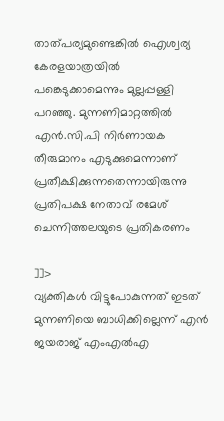താത്പര്യമുണ്ടെങ്കിൽ ഐശ്വര്യ കേരളയാത്രയിൽ പങ്കെടുക്കാമെന്നും മുല്ലപ്പള്ളി പറഞ്ഞു. മുന്നണിമാറ്റത്തിൽ എൻ.സി.പി നിർണായക തീരുമാനം എടുക്കുമെന്നാണ് പ്രതീക്ഷിക്കുന്നതെന്നായിരുന്നു പ്രതിപക്ഷ നേതാവ് രമേശ് ചെന്നിത്തലയുടെ പ്രതികരണം

]]>
വ്യക്തികള്‍ വിട്ടുപോകുന്നത് ഇടത് മുന്നണിയെ ബാധിക്കില്ലെന്ന് എന്‍ ജയരാജ് എംഎല്‍എ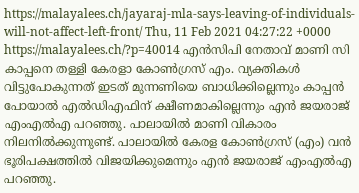https://malayalees.ch/jayaraj-mla-says-leaving-of-individuals-will-not-affect-left-front/ Thu, 11 Feb 2021 04:27:22 +0000 https://malayalees.ch/?p=40014 എന്‍സിപി നേതാവ് മാണി സി കാപ്പനെ തള്ളി കേരളാ കോണ്‍ഗ്രസ് എം. വ്യക്തികള്‍ വിട്ടുപോകുന്നത് ഇടത് മുന്നണിയെ ബാധിക്കില്ലെന്നും കാപ്പന്‍ പോയാല്‍ എല്‍ഡിഎഫിന് ക്ഷീണമാകില്ലെന്നും എന്‍ ജയരാജ് എംഎല്‍എ പറഞ്ഞു. പാലായില്‍ മാണി വികാരം നിലനില്‍ക്കുന്നുണ്ട്. പാലായില്‍ കേരള കോണ്‍ഗ്രസ് (എം) വന്‍ ഭൂരിപക്ഷത്തില്‍ വിജയിക്കുമെന്നും എന്‍ ജയരാജ് എംഎല്‍എ പറഞ്ഞു.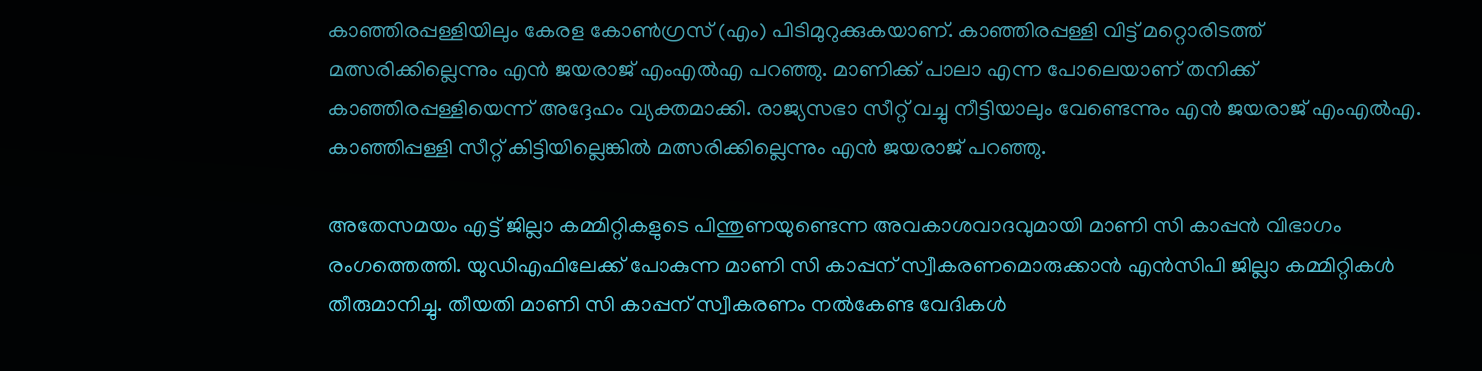കാഞ്ഞിരപ്പള്ളിയിലും കേരള കോണ്‍ഗ്രസ് (എം) പിടിമുറുക്കുകയാണ്. കാഞ്ഞിരപ്പള്ളി വിട്ട് മറ്റൊരിടത്ത് മത്സരിക്കില്ലെന്നും എന്‍ ജയരാജ് എംഎല്‍എ പറഞ്ഞു. മാണിക്ക് പാലാ എന്ന പോലെയാണ് തനിക്ക് കാഞ്ഞിരപ്പള്ളിയെന്ന് അദ്ദേഹം വ്യക്തമാക്കി. രാജ്യസഭാ സീറ്റ് വച്ചു നീട്ടിയാലും വേണ്ടെന്നും എന്‍ ജയരാജ് എംഎല്‍എ. കാഞ്ഞിപ്പള്ളി സീറ്റ് കിട്ടിയില്ലെങ്കില്‍ മത്സരിക്കില്ലെന്നും എന്‍ ജയരാജ് പറഞ്ഞു.

അതേസമയം എട്ട് ജില്ലാ കമ്മിറ്റികളുടെ പിന്തുണയുണ്ടെന്ന അവകാശവാദവുമായി മാണി സി കാപ്പന്‍ വിഭാഗം രംഗത്തെത്തി. യുഡിഎഫിലേക്ക് പോകുന്ന മാണി സി കാപ്പന് സ്വീകരണമൊരുക്കാന്‍ എന്‍സിപി ജില്ലാ കമ്മിറ്റികള്‍ തീരുമാനിച്ചു. തീയതി മാണി സി കാപ്പന് സ്വീകരണം നല്‍കേണ്ട വേദികള്‍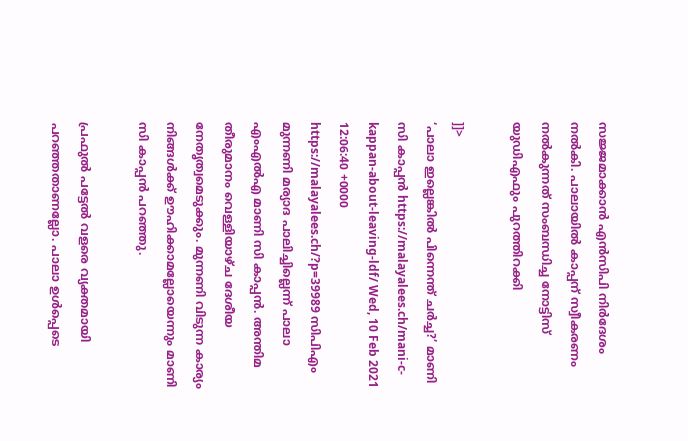സജ്ജമാക്കാന്‍ എന്‍സിപി നിര്‍ദേശം നല്‍കി. പാലായില്‍ കാപ്പന് സ്വീകരണം നല്‍കുന്നത് സംബന്ധിച്ച നോട്ടിസ് യുഡിഎഫും പുറത്തിറക്കി

]]>
‘പാലാ ഇല്ലെങ്കില്‍ പിന്നെന്ത് ചര്‍ച്ച?’ മാണി സി കാപ്പന്‍ https://malayalees.ch/mani-c-kappan-about-leaving-ldf/ Wed, 10 Feb 2021 12:06:40 +0000 https://malayalees.ch/?p=39989 സിപിഎം മുന്നണി മര്യാദ പാലിച്ചില്ലെന്ന് പാലാ എംഎല്‍എ മാണി സി കാപ്പന്‍. അന്തിമ തീരുമാനം വെള്ളിയാഴ്ച ദേശീയ നേതൃത്വമെടുക്കും. മുന്നണി വിടുന്ന കാര്യം നിങ്ങൾക്ക് ഊഹിക്കാമല്ലോയെന്നും മാണി സി കാപ്പൻ പറഞ്ഞു.

പ്രഫുല്‍ പട്ടേല്‍ വളരെ വ്യക്തമായി പറഞ്ഞതാണല്ലോ. പാലാ ഉള്‍പ്പെടെ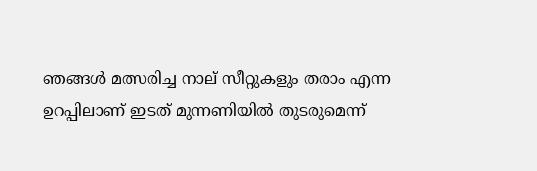ഞങ്ങള്‍ മത്സരിച്ച നാല് സീറ്റുകളും തരാം എന്ന ഉറപ്പിലാണ് ഇടത് മുന്നണിയില്‍ തുടരുമെന്ന്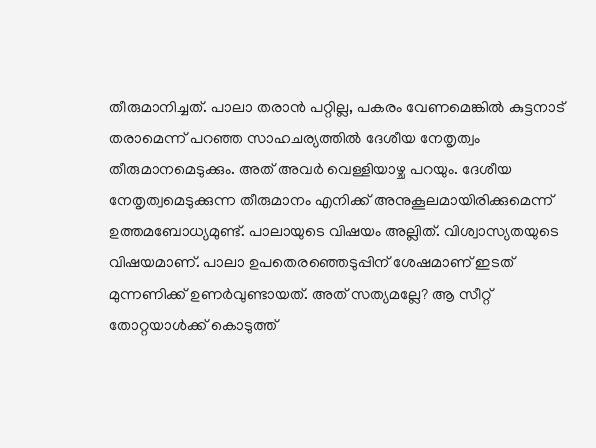തീരുമാനിച്ചത്. പാലാ തരാന്‍ പറ്റില്ല, പകരം വേണമെങ്കില്‍ കുട്ടനാട് തരാമെന്ന് പറഞ്ഞ സാഹചര്യത്തില്‍ ദേശീയ നേതൃത്വം തീരുമാനമെടുക്കും. അത് അവര്‍ വെള്ളിയാഴ്ച പറയും. ദേശീയ നേതൃത്വമെടുക്കുന്ന തീരുമാനം എനിക്ക് അനുകൂലമായിരിക്കുമെന്ന് ഉത്തമബോധ്യമുണ്ട്. പാലായുടെ വിഷയം അല്ലിത്. വിശ്വാസ്യതയുടെ വിഷയമാണ്. പാലാ ഉപതെരഞ്ഞെടുപ്പിന് ശേഷമാണ് ഇടത് മുന്നണിക്ക് ഉണര്‍വുണ്ടായത്. അത് സത്യമല്ലേ? ആ സീറ്റ് തോറ്റയാള്‍ക്ക് കൊടുത്ത്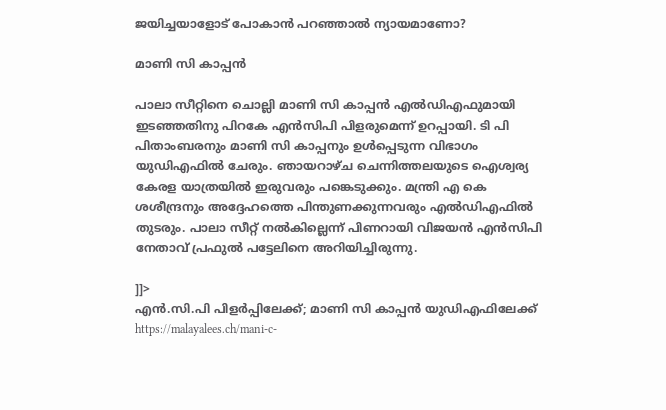ജയിച്ചയാളോട് പോകാന്‍ പറഞ്ഞാല്‍ ന്യായമാണോ?

മാണി സി കാപ്പന്‍

പാലാ സീറ്റിനെ ചൊല്ലി മാണി സി കാപ്പന്‍ എല്‍ഡിഎഫുമായി ഇടഞ്ഞതിനു പിറകേ എൻസിപി പിളരുമെന്ന് ഉറപ്പായി. ടി പി പിതാംബരനും മാണി സി കാപ്പനും ഉൾപ്പെടുന്ന വിഭാഗം യുഡിഎഫിൽ ചേരും. ഞായറാഴ്ച ചെന്നിത്തലയുടെ ഐശ്വര്യ കേരള യാത്രയിൽ ഇരുവരും പങ്കെടുക്കും. മന്ത്രി എ കെ ശശീന്ദ്രനും അദ്ദേഹത്തെ പിന്തുണക്കുന്നവരും എല്‍ഡിഎഫില്‍ തുടരും. പാലാ സീറ്റ് നൽകില്ലെന്ന് പിണറായി വിജയൻ എൻസിപി നേതാവ് പ്രഫുൽ പട്ടേലിനെ അറിയിച്ചിരുന്നു.

]]>
എന്‍.സി.പി പിളര്‍പ്പിലേക്ക്; മാണി സി കാപ്പന്‍ യുഡിഎഫിലേക്ക് https://malayalees.ch/mani-c-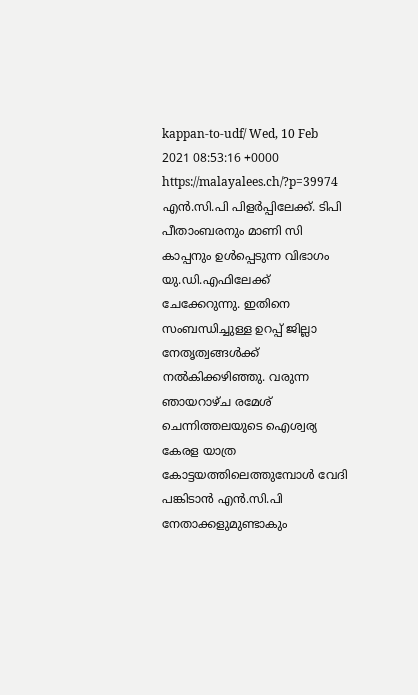kappan-to-udf/ Wed, 10 Feb 2021 08:53:16 +0000 https://malayalees.ch/?p=39974 എന്‍.സി.പി പിളര്‍പ്പിലേക്ക്. ടിപി പീതാംബരനും മാണി സി കാപ്പനും ഉള്‍പ്പെടുന്ന വിഭാഗം യു.ഡി.എഫിലേക്ക് ചേക്കേറുന്നു. ഇതിനെ സംബന്ധിച്ചുള്ള ഉറപ്പ് ജില്ലാ നേതൃത്വങ്ങള്‍ക്ക് നല്‍കിക്കഴിഞ്ഞു. വരുന്ന ഞായറാഴ്ച രമേശ് ചെന്നിത്തലയുടെ ഐശ്വര്യ കേരള യാത്ര കോട്ടയത്തിലെത്തുമ്പോള്‍ വേദി പങ്കിടാന്‍ എന്‍.സി.പി നേതാക്കളുമുണ്ടാകും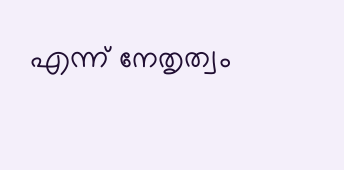എന്ന് നേതൃത്വം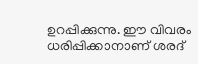ഉറപ്പിക്കുന്നു. ഈ വിവരം ധരിപ്പിക്കാനാണ് ശരദ്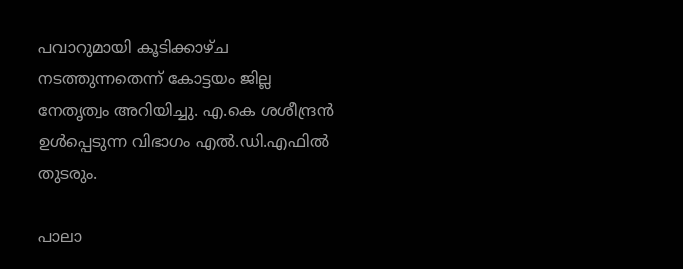പവാറുമായി കൂടിക്കാഴ്ച നടത്തുന്നതെന്ന് കോട്ടയം ജില്ല നേതൃത്വം അറിയിച്ചു. എ.കെ ശശീന്ദ്രന്‍ ഉള്‍പ്പെടുന്ന വിഭാഗം എല്‍.ഡി.എഫില്‍ തുടരും.

പാലാ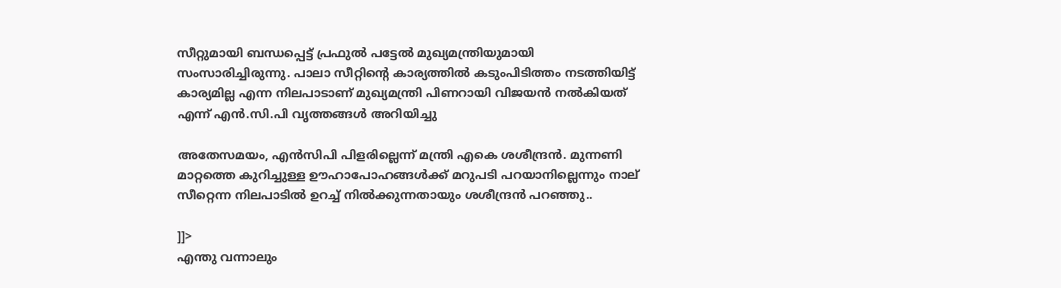സീറ്റുമായി ബന്ധപ്പെട്ട് പ്രഫുല്‍ പട്ടേല്‍ മുഖ്യമന്ത്രിയുമായി സംസാരിച്ചിരുന്നു. പാലാ സീറ്റിന്‍റെ കാര്യത്തില്‍ കടുംപിടിത്തം നടത്തിയിട്ട് കാര്യമില്ല എന്ന നിലപാടാണ് മുഖ്യമന്ത്രി പിണറായി വിജയന്‍ നല്‍കിയത് എന്ന് എന്‍.സി.പി വൃത്തങ്ങള്‍ അറിയിച്ചു

അതേസമയം, എൻസിപി പിളരില്ലെന്ന് മന്ത്രി എകെ ശശീന്ദ്രൻ. മുന്നണി മാറ്റത്തെ കുറിച്ചുള്ള ഊഹാപോഹങ്ങൾക്ക് മറുപടി പറയാനില്ലെന്നും നാല് സീറ്റെന്ന നിലപാടിൽ ഉറച്ച് നിൽക്കുന്നതായും ശശീന്ദ്രൻ പറഞ്ഞു..

]]>
എന്തു വന്നാലും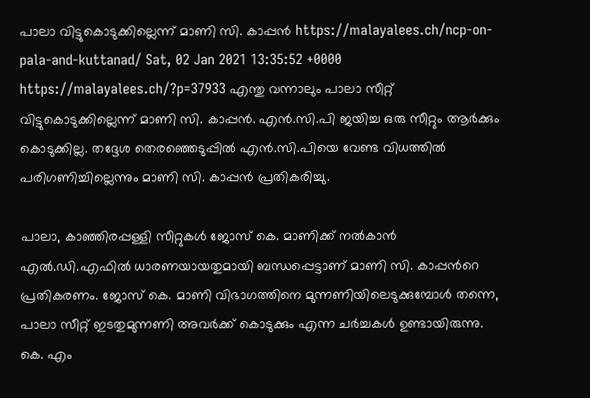പാലാ വിട്ടുകൊടുക്കില്ലെന്ന് മാണി സി. കാപ്പൻ https://malayalees.ch/ncp-on-pala-and-kuttanad/ Sat, 02 Jan 2021 13:35:52 +0000 https://malayalees.ch/?p=37933 എന്തു വന്നാലും പാലാ സീറ്റ് വിട്ടുകൊടുക്കില്ലെന്ന് മാണി സി. കാപ്പൻ. എൻ.സി.പി ജയിച്ച ഒരു സീറ്റും ആർക്കും കൊടുക്കില്ല. തദ്ദേശ തെരഞ്ഞെടുപ്പിൽ എൻ.സി.പിയെ വേണ്ട വിധത്തിൽ പരിഗണിച്ചില്ലെന്നും മാണി സി. കാപ്പൻ പ്രതികരിച്ചു.

പാലാ, കാഞ്ഞിരപ്പള്ളി സീറ്റുകൾ ജോസ് കെ. മാണിക്ക് നൽകാൻ എല്‍.ഡി.എഫില്‍ ധാരണയായതുമായി ബന്ധപ്പെട്ടാണ് മാണി സി. കാപ്പന്‍റെ പ്രതികരണം. ജോസ് കെ. മാണി വിഭാഗത്തിനെ മുന്നണിയിലെടുക്കുമ്പോള്‍ തന്നെ, പാലാ സീറ്റ് ഇടതുമുന്നണി അവര്‍ക്ക് കൊടുക്കും എന്ന ചര്‍ച്ചകള്‍ ഉണ്ടായിരുന്നു. കെ. എം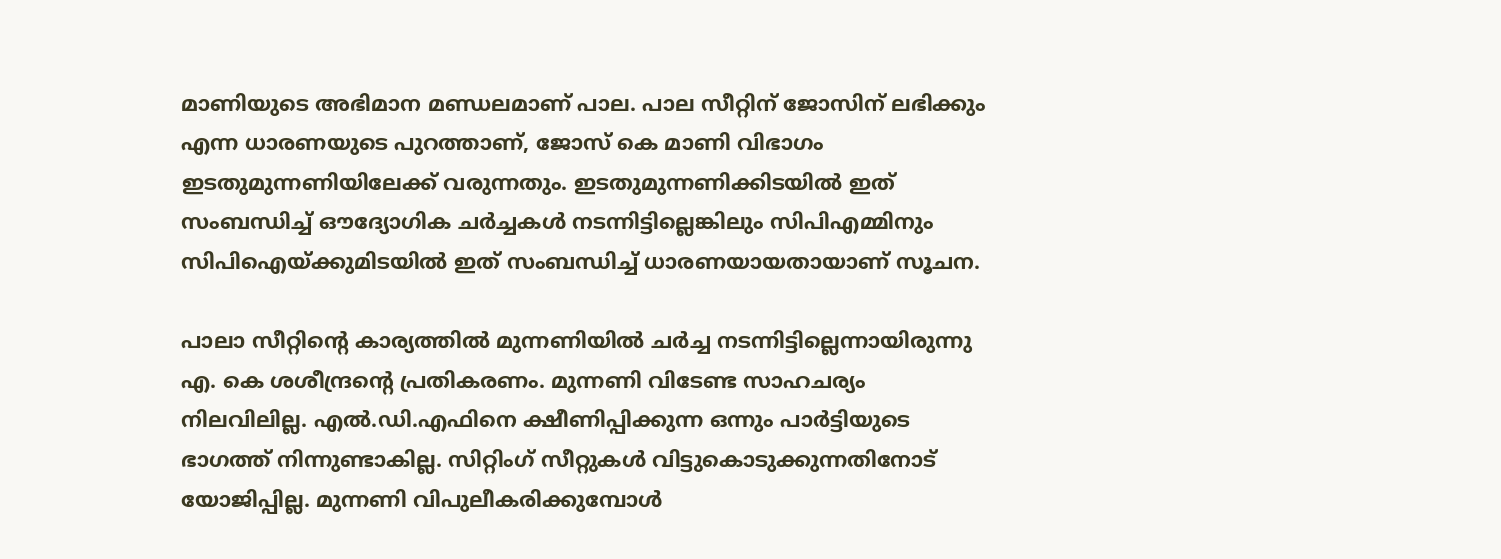മാണിയുടെ അഭിമാന മണ്ഡലമാണ് പാല. പാല സീറ്റിന് ജോസിന് ലഭിക്കും എന്ന ധാരണയുടെ പുറത്താണ്, ജോസ് കെ മാണി വിഭാഗം ഇടതുമുന്നണിയിലേക്ക് വരുന്നതും. ഇടതുമുന്നണിക്കിടയില്‍ ഇത് സംബന്ധിച്ച് ഔദ്യോഗിക ചര്‍ച്ചകള്‍ നടന്നിട്ടില്ലെങ്കിലും സിപിഎമ്മിനും സിപിഐയ്ക്കുമിടയില്‍ ഇത് സംബന്ധിച്ച് ധാരണയായതായാണ് സൂചന.

പാലാ സീറ്റിന്‍റെ കാര്യത്തിൽ മുന്നണിയിൽ ചർച്ച നടന്നിട്ടില്ലെന്നായിരുന്നു എ. കെ ശശീന്ദ്രന്‍റെ പ്രതികരണം. മുന്നണി വിടേണ്ട സാഹചര്യം നിലവിലില്ല. എൽ.ഡി.എഫിനെ ക്ഷീണിപ്പിക്കുന്ന ഒന്നും പാർട്ടിയുടെ ഭാഗത്ത് നിന്നുണ്ടാകില്ല. സിറ്റിംഗ് സീറ്റുകൾ വിട്ടുകൊടുക്കുന്നതിനോട് യോജിപ്പില്ല. മുന്നണി വിപുലീകരിക്കുമ്പോൾ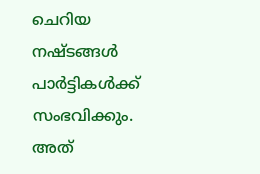ചെറിയ നഷ്ടങ്ങൾ പാർട്ടികൾക്ക് സംഭവിക്കും. അത്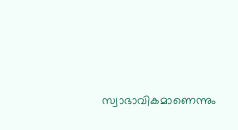സ്വാഭാവികമാണെന്നും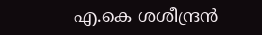എ.കെ ശശീന്ദ്രന്‍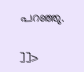പറഞ്ഞു.

]]>